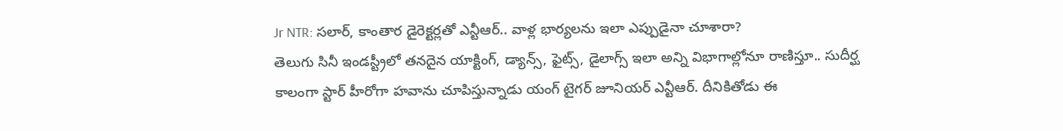Jr NTR: సలార్, కాంతార డైరెక్టర్లతో ఎన్టీఆర్.. వాళ్ల భార్యలను ఇలా ఎప్పుడైనా చూశారా?
తెలుగు సినీ ఇండస్ట్రీలో తనదైన యాక్టింగ్, డ్యాన్స్, ఫైట్స్, డైలాగ్స్ ఇలా అన్ని విభాగాల్లోనూ రాణిస్తూ.. సుదీర్ఘ కాలంగా స్టార్ హీరోగా హవాను చూపిస్తున్నాడు యంగ్ టైగర్ జూనియర్ ఎన్టీఆర్. దీనికితోడు ఈ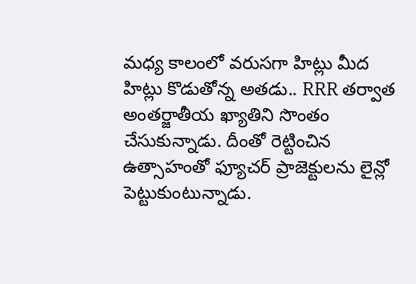మధ్య కాలంలో వరుసగా హిట్లు మీద హిట్లు కొడుతోన్న అతడు.. RRR తర్వాత అంతర్జాతీయ ఖ్యాతిని సొంతం చేసుకున్నాడు. దీంతో రెట్టించిన ఉత్సాహంతో ఫ్యూచర్ ప్రాజెక్టులను లైన్లో పెట్టుకుంటున్నాడు.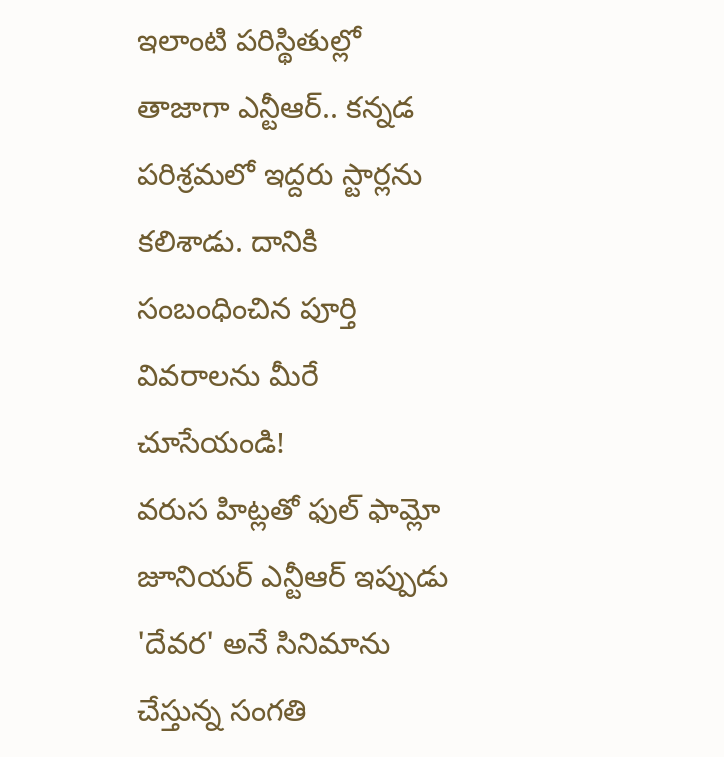ఇలాంటి పరిస్థితుల్లో తాజాగా ఎన్టీఆర్.. కన్నడ పరిశ్రమలో ఇద్దరు స్టార్లను కలిశాడు. దానికి సంబంధించిన పూర్తి వివరాలను మీరే చూసేయండి!
వరుస హిట్లతో ఫుల్ ఫామ్లో జూనియర్ ఎన్టీఆర్ ఇప్పుడు 'దేవర' అనే సినిమాను చేస్తున్న సంగతి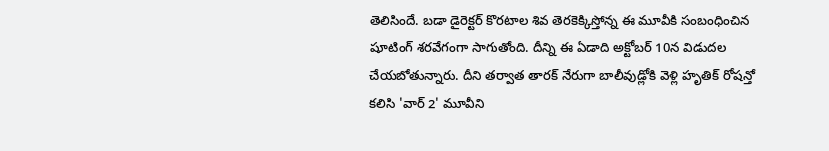తెలిసిందే. బడా డైరెక్టర్ కొరటాల శివ తెరకెక్కిస్తోన్న ఈ మూవీకి సంబంధించిన షూటింగ్ శరవేగంగా సాగుతోంది. దీన్ని ఈ ఏడాది అక్టోబర్ 10న విడుదల చేయబోతున్నారు. దీని తర్వాత తారక్ నేరుగా బాలీవుడ్లోకి వెళ్లి హృతిక్ రోషన్తో కలిసి 'వార్ 2' మూవీని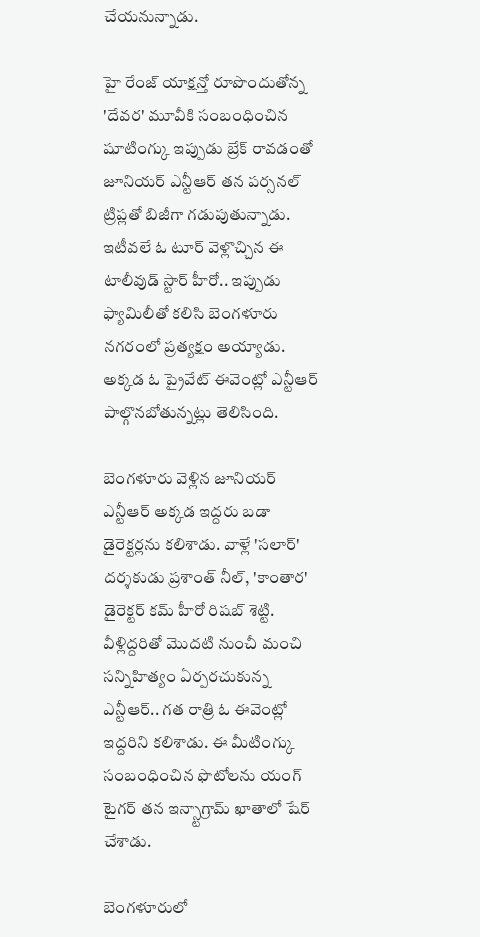చేయనున్నాడు.

హై రేంజ్ యాక్షన్తో రూపొందుతోన్న 'దేవర' మూవీకి సంబంధించిన షూటింగ్కు ఇప్పుడు బ్రేక్ రావడంతో జూనియర్ ఎన్టీఆర్ తన పర్సనల్ ట్రిప్లతో బిజీగా గడుపుతున్నాడు. ఇటీవలే ఓ టూర్ వెళ్లొచ్చిన ఈ టాలీవుడ్ స్టార్ హీరో.. ఇప్పుడు ఫ్యామిలీతో కలిసి బెంగళూరు నగరంలో ప్రత్యక్షం అయ్యాడు. అక్కడ ఓ ప్రైవేట్ ఈవెంట్లో ఎన్టీఆర్ పాల్గొనబోతున్నట్లు తెలిసింది.

బెంగళూరు వెళ్లిన జూనియర్ ఎన్టీఆర్ అక్కడ ఇద్దరు బడా డైరెక్టర్లను కలిశాడు. వాళ్లే 'సలార్' దర్శకుడు ప్రశాంత్ నీల్, 'కాంతార' డైరెక్టర్ కమ్ హీరో రిషబ్ శెట్టి. వీళ్లిద్దరితో మొదటి నుంచీ మంచి సన్నిహిత్యం ఏర్పరచుకున్న ఎన్టీఆర్.. గత రాత్రి ఓ ఈవెంట్లో ఇద్దరిని కలిశాడు. ఈ మీటింగ్కు సంబంధించిన ఫొటోలను యంగ్ టైగర్ తన ఇన్స్టాగ్రామ్ ఖాతాలో షేర్ చేశాడు.

బెంగళూరులో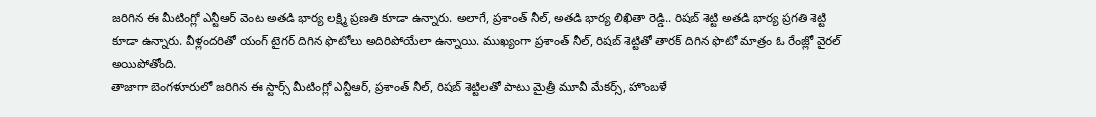జరిగిన ఈ మీటింగ్లో ఎన్టీఆర్ వెంట అతడి భార్య లక్ష్మి ప్రణతి కూడా ఉన్నారు. అలాగే, ప్రశాంత్ నీల్, అతడి భార్య లిఖితా రెడ్డి.. రిషబ్ శెట్టి అతడి భార్య ప్రగతి శెట్టి కూడా ఉన్నారు. వీళ్లందరితో యంగ్ టైగర్ దిగిన ఫొటోలు అదిరిపోయేలా ఉన్నాయి. ముఖ్యంగా ప్రశాంత్ నీల్, రిషబ్ శెట్టితో తారక్ దిగిన ఫొటో మాత్రం ఓ రేంజ్లో వైరల్ అయిపోతోంది.
తాజాగా బెంగళూరులో జరిగిన ఈ స్టార్స్ మీటింగ్లో ఎన్టీఆర్, ప్రశాంత్ నీల్, రిషబ్ శెట్టిలతో పాటు మైత్రీ మూవీ మేకర్స్, హొంబళే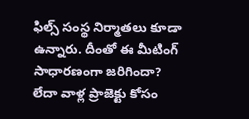ఫిల్స్ సంస్థ నిర్మాతలు కూడా ఉన్నారు. దీంతో ఈ మీటింగ్ సాధారణంగా జరిగిందా? లేదా వాళ్ల ప్రాజెక్టు కోసం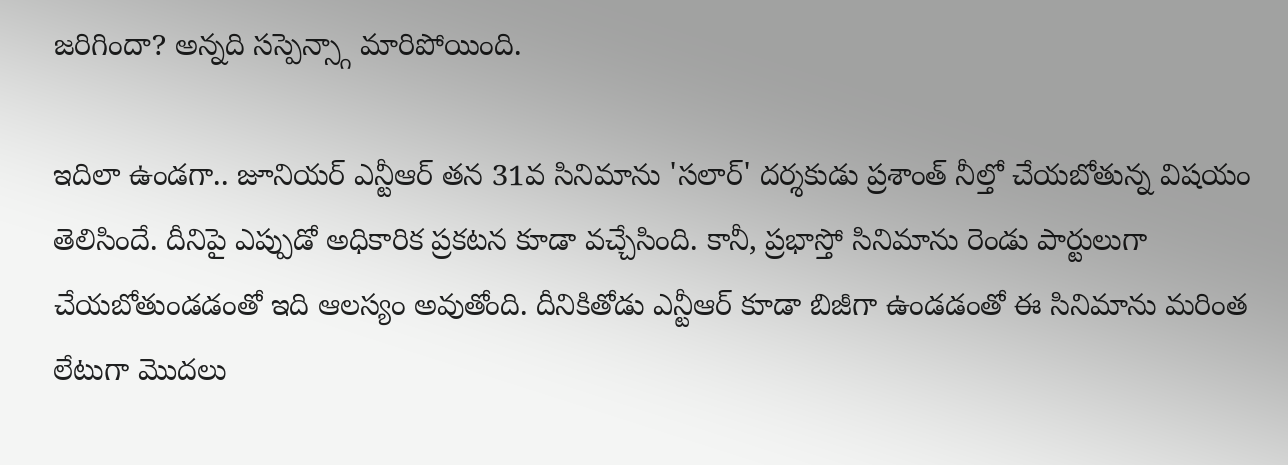జరిగిందా? అన్నది సస్పెన్స్గా మారిపోయింది.

ఇదిలా ఉండగా.. జూనియర్ ఎన్టీఆర్ తన 31వ సినిమాను 'సలార్' దర్శకుడు ప్రశాంత్ నీల్తో చేయబోతున్న విషయం తెలిసిందే. దీనిపై ఎప్పుడో అధికారిక ప్రకటన కూడా వచ్చేసింది. కానీ, ప్రభాస్తో సినిమాను రెండు పార్టులుగా చేయబోతుండడంతో ఇది ఆలస్యం అవుతోంది. దీనికితోడు ఎన్టీఆర్ కూడా బిజీగా ఉండడంతో ఈ సినిమాను మరింత లేటుగా మొదలు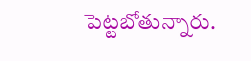పెట్టబోతున్నారు.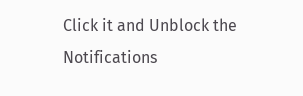Click it and Unblock the Notifications